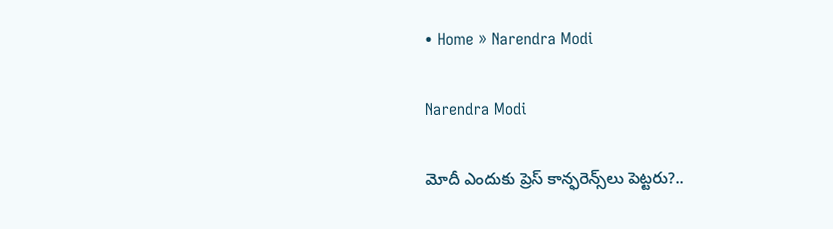• Home » Narendra Modi

Narendra Modi

మోదీ ఎందుకు ప్రెస్ కాన్ఫరెన్స్‌లు పెట్టరు?..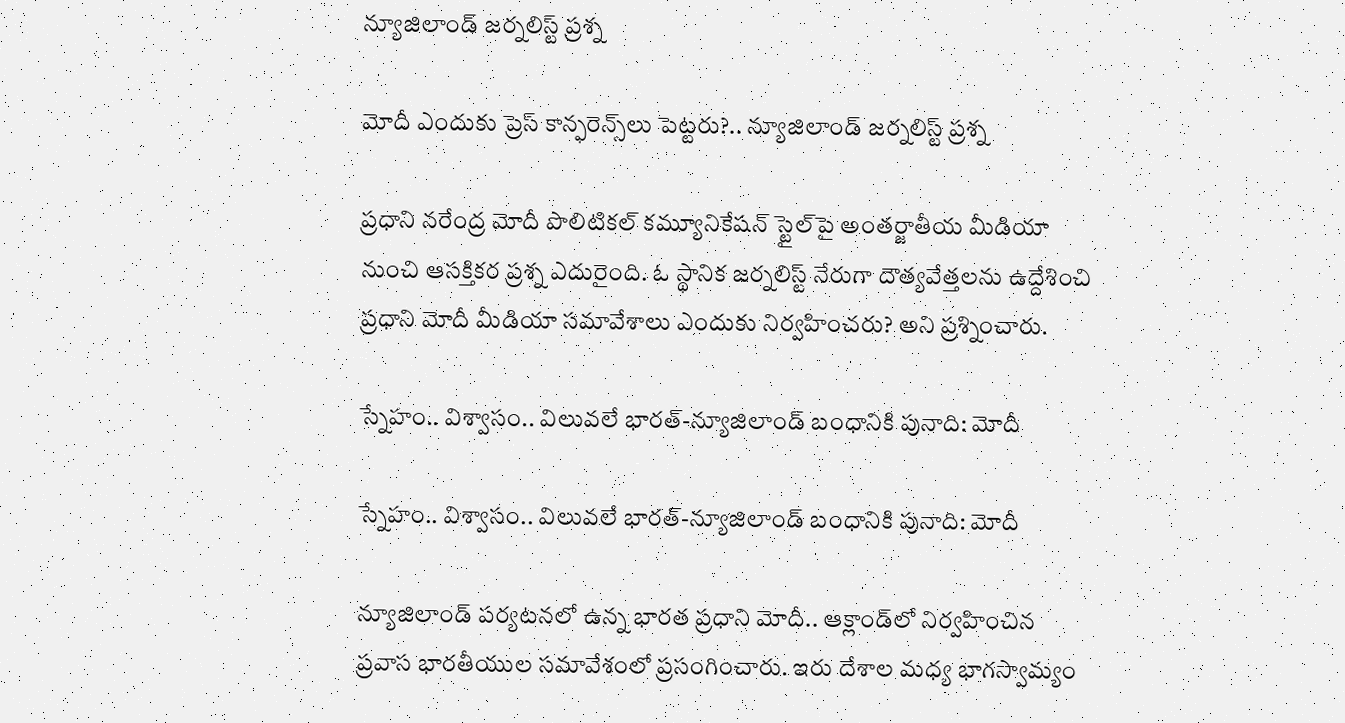న్యూజిలాండ్ జర్నలిస్ట్ ప్రశ్న

మోదీ ఎందుకు ప్రెస్ కాన్ఫరెన్స్‌లు పెట్టరు?.. న్యూజిలాండ్ జర్నలిస్ట్ ప్రశ్న

ప్రధాని నరేంద్ర మోదీ పొలిటికల్ కమ్యూనికేషన్ స్టైల్‌పై అంతర్జాతీయ మీడియా నుంచి ఆసక్తికర ప్రశ్న ఎదురైంది. ఓ స్థానిక జర్నలిస్ట్ నేరుగా దౌత్యవేత్తలను ఉద్దేశించి ప్రధాని మోదీ మీడియా సమావేశాలు ఎందుకు నిర్వహించరు? అని ప్రశ్నించారు.

స్నేహం.. విశ్వాసం.. విలువలే భారత్-న్యూజిలాండ్ బంధానికి పునాది: మోదీ

స్నేహం.. విశ్వాసం.. విలువలే భారత్-న్యూజిలాండ్ బంధానికి పునాది: మోదీ

న్యూజిలాండ్ పర్యటనలో ఉన్న భారత ప్రధాని మోదీ.. ఆక్లాండ్‌లో నిర్వహించిన ప్రవాస భారతీయుల సమావేశంలో ప్రసంగించారు. ఇరు దేశాల మధ్య భాగస్వామ్యం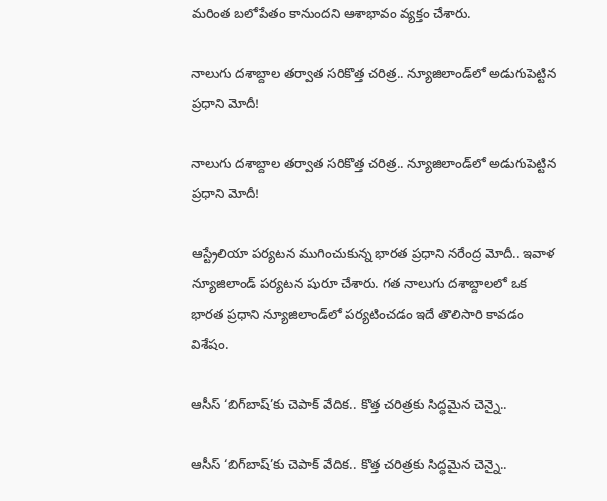మరింత బలోపేతం కానుందని ఆశాభావం వ్యక్తం చేశారు.

నాలుగు దశాబ్దాల తర్వాత సరికొత్త చరిత్ర.. న్యూజిలాండ్‌లో అడుగుపెట్టిన ప్రధాని మోదీ!

నాలుగు దశాబ్దాల తర్వాత సరికొత్త చరిత్ర.. న్యూజిలాండ్‌లో అడుగుపెట్టిన ప్రధాని మోదీ!

ఆస్ట్రేలియా పర్యటన ముగించుకున్న భారత ప్రధాని నరేంద్ర మోదీ.. ఇవాళ న్యూజిలాండ్‌ పర్యటన షురూ చేశారు. గత నాలుగు దశాబ్దాలలో ఒక భారత ప్రధాని న్యూజిలాండ్‌లో పర్యటించడం ఇదే తొలిసారి కావడం విశేషం.

ఆసీస్ ‘బిగ్‌బాష్‌’కు చెపాక్ వేదిక.. కొత్త చరిత్రకు సిద్ధమైన చెన్నై..

ఆసీస్ ‘బిగ్‌బాష్‌’కు చెపాక్ వేదిక.. కొత్త చరిత్రకు సిద్ధమైన చెన్నై..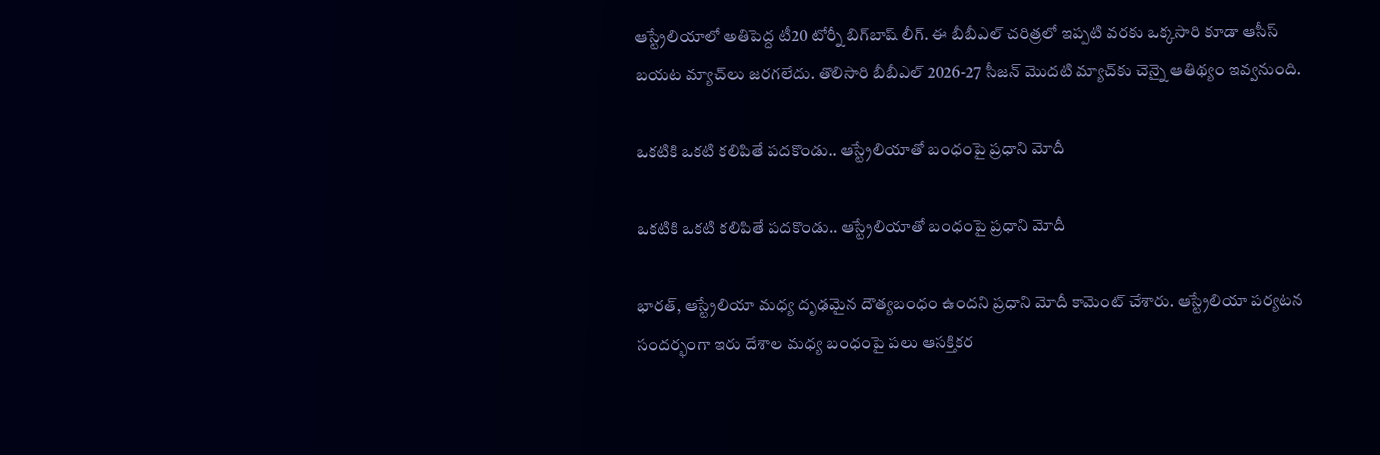ఆస్ట్రేలియాలో అతిపెద్ద టీ20 టోర్నీ బిగ్‌బాష్‌ లీగ్‌. ఈ బీబీఎల్ చరిత్రలో ఇప్పటి వరకు ఒక్కసారి కూడా ఆసీస్ బయట మ్యాచ్‌లు జరగలేదు. తొలిసారి బీబీఎల్ 2026-27 సీజన్‌ మొదటి మ్యాచ్‌కు చెన్నై ఆతిథ్యం ఇవ్వనుంది.

ఒకటికి ఒకటి కలిపితే పదకొండు.. ఆస్ట్రేలియాతో బంధంపై ప్రధాని మోదీ

ఒకటికి ఒకటి కలిపితే పదకొండు.. ఆస్ట్రేలియాతో బంధంపై ప్రధాని మోదీ

భారత్, ఆస్ట్రేలియా మధ్య దృఢమైన దౌత్యబంధం ఉందని ప్రధాని మోదీ కామెంట్ చేశారు. ఆస్ట్రేలియా పర్యటన సందర్భంగా ఇరు దేశాల మధ్య బంధంపై పలు ఆసక్తికర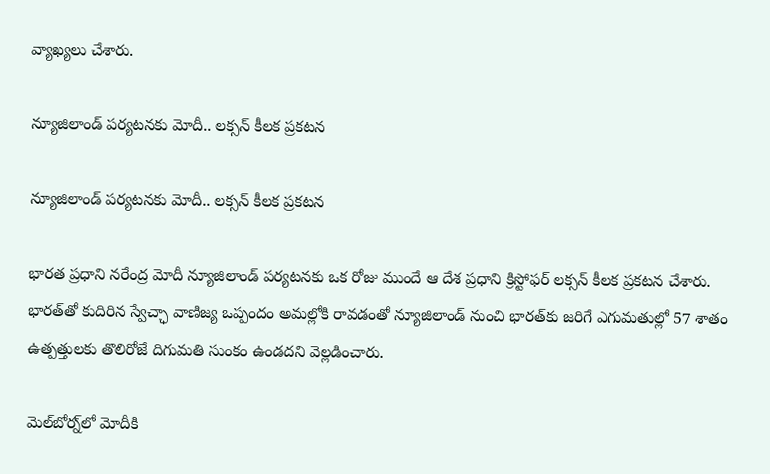వ్యాఖ్యలు చేశారు.

న్యూజిలాండ్‌ పర్యటనకు మోదీ.. లక్సన్‌ కీలక ప్రకటన

న్యూజిలాండ్‌ పర్యటనకు మోదీ.. లక్సన్‌ కీలక ప్రకటన

భారత ప్రధాని నరేంద్ర మోదీ న్యూజిలాండ్‌ పర్యటనకు ఒక రోజు ముందే ఆ దేశ ప్రధాని క్రిస్టోఫర్‌ లక్సన్‌ కీలక ప్రకటన చేశారు. భారత్‌తో కుదిరిన స్వేచ్ఛా వాణిజ్య ఒప్పందం అమల్లోకి రావడంతో న్యూజిలాండ్‌ నుంచి భారత్‌కు జరిగే ఎగుమతుల్లో 57 శాతం ఉత్పత్తులకు తొలిరోజే దిగుమతి సుంకం ఉండదని వెల్లడించారు.

మెల్‌బోర్న్‌లో మోదీకి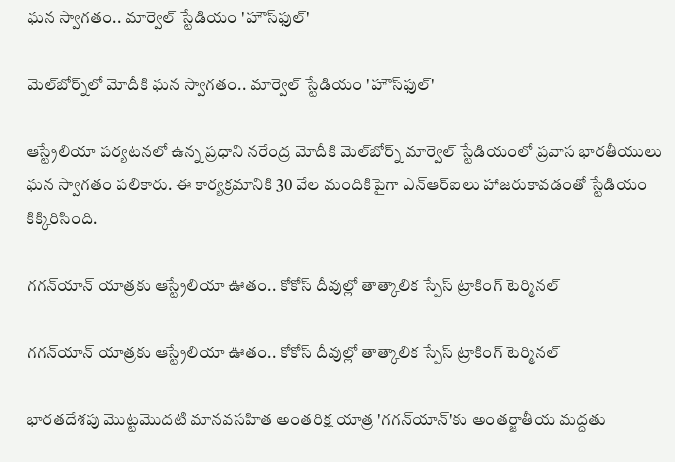ఘన స్వాగతం.. మార్వెల్‌ స్టేడియం 'హౌస్‌ఫుల్‌'

మెల్‌బోర్న్‌లో మోదీకి ఘన స్వాగతం.. మార్వెల్‌ స్టేడియం 'హౌస్‌ఫుల్‌'

ఆస్ట్రేలియా పర్యటనలో ఉన్న ప్రధాని నరేంద్ర మోదీకి మెల్‌బోర్న్‌ మార్వెల్‌ స్టేడియంలో ప్రవాస భారతీయులు ఘన స్వాగతం పలికారు. ఈ కార్యక్రమానికి 30 వేల మందికిపైగా ఎన్ఆర్ఐలు హాజరుకావడంతో స్టేడియం కిక్కిరిసింది.

గగన్‌యాన్ యాత్రకు ఆస్ట్రేలియా ఊతం.. కోకోస్ దీవుల్లో తాత్కాలిక స్పేస్ ట్రాకింగ్ టెర్మినల్

గగన్‌యాన్ యాత్రకు ఆస్ట్రేలియా ఊతం.. కోకోస్ దీవుల్లో తాత్కాలిక స్పేస్ ట్రాకింగ్ టెర్మినల్

భారతదేశపు మొట్టమొదటి మానవసహిత అంతరిక్ష యాత్ర 'గగన్‌యాన్'కు అంతర్జాతీయ మద్దతు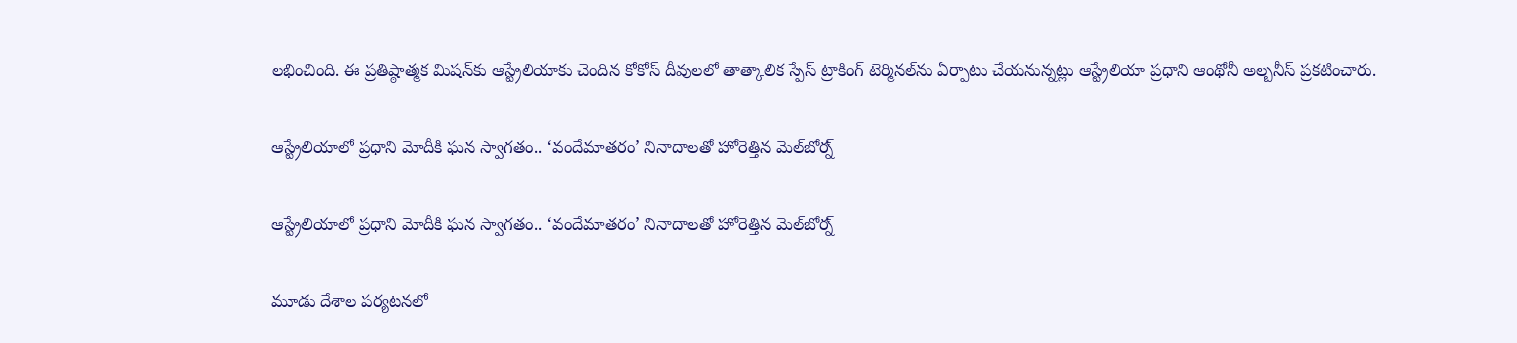లభించింది. ఈ ప్రతిష్ఠాత్మక మిషన్‌కు ఆస్ట్రేలియాకు చెందిన కోకోస్ దీవులలో తాత్కాలిక స్పేస్ ట్రాకింగ్ టెర్మినల్‌ను ఏర్పాటు చేయనున్నట్లు ఆస్ట్రేలియా ప్రధాని ఆంథోనీ అల్బనీస్ ప్రకటించారు.

ఆస్ట్రేలియాలో ప్రధాని మోదీకి ఘన స్వాగతం.. ‘వందేమాతరం’ నినాదాలతో హోరెత్తిన మెల్‌బోర్న్

ఆస్ట్రేలియాలో ప్రధాని మోదీకి ఘన స్వాగతం.. ‘వందేమాతరం’ నినాదాలతో హోరెత్తిన మెల్‌బోర్న్

మూడు దేశాల పర్యటనలో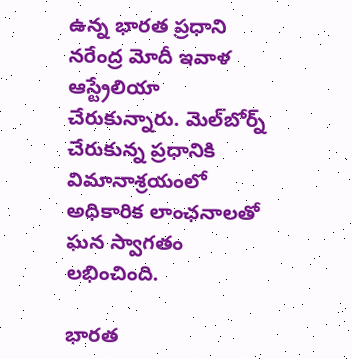ఉన్న భారత ప్రధాని నరేంద్ర మోదీ ఇవాళ ఆస్ట్రేలియా చేరుకున్నారు. మెల్‌బోర్న్ చేరుకున్న ప్రధానికి విమానాశ్రయంలో అధికారిక లాంఛనాలతో ఘన స్వాగతం లభించింది.

భారత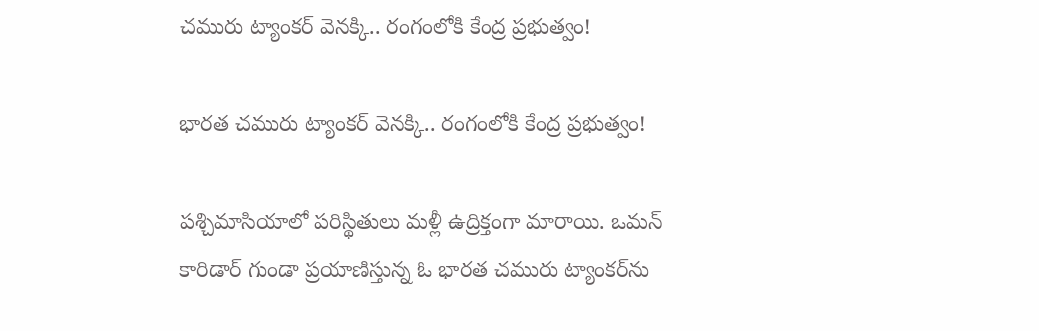చమురు ట్యాంకర్‌ వెనక్కి.. రంగంలోకి కేంద్ర ప్రభుత్వం!

భారత చమురు ట్యాంకర్‌ వెనక్కి.. రంగంలోకి కేంద్ర ప్రభుత్వం!

పశ్చిమాసియాలో పరిస్థితులు మళ్లీ ఉద్రిక్తంగా మారాయి. ఒమన్‌ కారిడార్‌ గుండా ప్రయాణిస్తున్న ఓ భారత చమురు ట్యాంకర్‌ను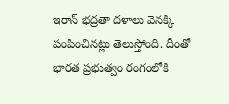ఇరాన్‌ భద్రతా దళాలు వెనక్కి పంపించినట్లు తెలుస్తోంది. దీంతో భారత ప్రభుత్వం రంగంలోకి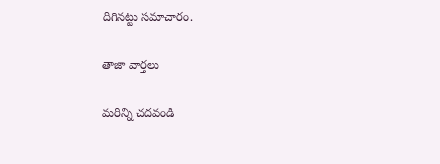దిగినట్టు సమాచారం.

తాజా వార్తలు

మరిన్ని చదవండి